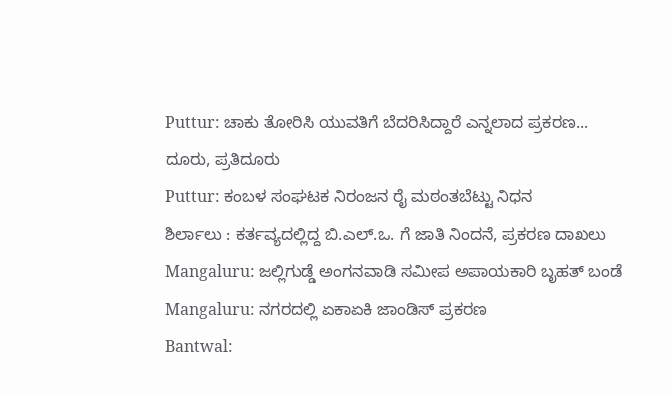Puttur: ಚಾಕು ತೋರಿಸಿ ಯುವತಿಗೆ ಬೆದರಿಸಿದ್ದಾರೆ ಎನ್ನಲಾದ ಪ್ರಕರಣ... ದೂರು, ಪ್ರತಿದೂರು
Puttur: ಕಂಬಳ ಸಂಘಟಕ ನಿರಂಜನ ರೈ ಮಠಂತಬೆಟ್ಟು ನಿಧನ
ಶಿರ್ಲಾಲು : ಕರ್ತವ್ಯದಲ್ಲಿದ್ದ ಬಿ.ಎಲ್.ಒ. ಗೆ ಜಾತಿ ನಿಂದನೆ, ಪ್ರಕರಣ ದಾಖಲು
Mangaluru: ಜಲ್ಲಿಗುಡ್ಡೆ ಅಂಗನವಾಡಿ ಸಮೀಪ ಅಪಾಯಕಾರಿ ಬೃಹತ್ ಬಂಡೆ
Mangaluru: ನಗರದಲ್ಲಿ ಏಕಾಏಕಿ ಜಾಂಡಿಸ್ ಪ್ರಕರಣ
Bantwal: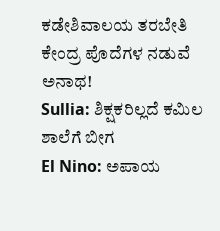ಕಡೇಶಿವಾಲಯ ತರಬೇತಿ ಕೇಂದ್ರ ಪೊದೆಗಳ ನಡುವೆ ಅನಾಥ!
Sullia: ಶಿಕ್ಷಕರಿಲ್ಲದೆ ಕಮಿಲ ಶಾಲೆಗೆ ಬೀಗ
El Nino: ಅಪಾಯ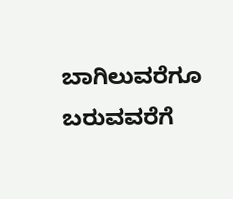ಬಾಗಿಲುವರೆಗೂ ಬರುವವರೆಗೆ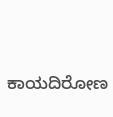ಕಾಯದಿರೋಣ